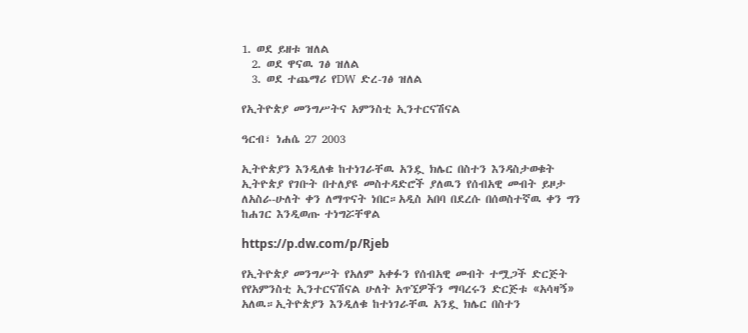1. ወደ ይዘቱ ዝለል
  2. ወደ ዋናዉ ገፅ ዝለል
  3. ወደ ተጨማሪ የDW ድረ-ገፅ ዝለል

የኢትዮጵያ መንግሥትና አምንስቲ ኢንተርናሽናል

ዓርብ፣ ነሐሴ 27 2003

ኢትዮጵያን እንዲለቁ ከተነገራቸዉ አንዷ ክሌር በስተን እንዳስታወቁት ኢትዮጵያ የገቡት በተለያዩ መስተዳድሮች ያለዉን የሰብአዊ መብት ይዞታ ለአስራ-ሁለት ቀን ለማጥናት ነበር።አዲስ አበባ በደረሱ በሰወስተኛዉ ቀን ግን ከሐገር እንዲወጡ ተነግሯቸዋል

https://p.dw.com/p/Rjeb

የኢትዮጵያ መንግሥት የአለም አቀፉን የሰብአዊ መብት ተሟጋች ድርጅት የየአምንስቲ ኢንተርናሽናል ሁለት አጥኚዎችን ማባረሩን ድርጅቱ «አሳዛኝ» አለዉ።ኢትዮጵያን እንዲለቁ ከተነገራቸዉ አንዷ ክሌር በስተን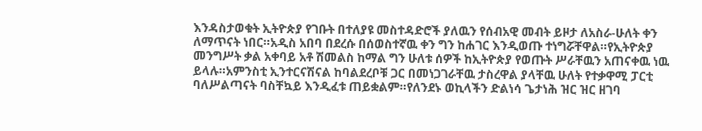እንዳስታወቁት ኢትዮጵያ የገቡት በተለያዩ መስተዳድሮች ያለዉን የሰብአዊ መብት ይዞታ ለአስራ-ሁለት ቀን ለማጥናት ነበር።አዲስ አበባ በደረሱ በሰወስተኛዉ ቀን ግን ከሐገር እንዲወጡ ተነግሯቸዋል።የኢትዮጵያ መንግሥት ቃል አቀባይ አቶ ሽመልስ ከማል ግን ሁለቱ ሰዎች ከኢትዮጵያ የወጡት ሥራቸዉን አጠናቀዉ ነዉ ይላሉ።አምንስቲ ኢንተርናሽናል ከባልደረቦቹ ጋር በመነጋገራቸዉ ታስረዋል ያላቸዉ ሁለት የተቃዋሚ ፓርቲ ባለሥልጣናት ባስቸኳይ እንዲፈቱ ጠይቋልም።የለንደኑ ወኪላችን ድልነሳ ጌታነሕ ዝር ዝር ዘገባ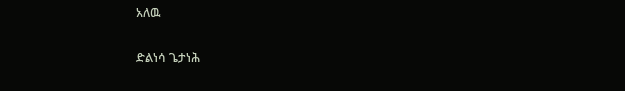አለዉ

ድልነሳ ጌታነሕ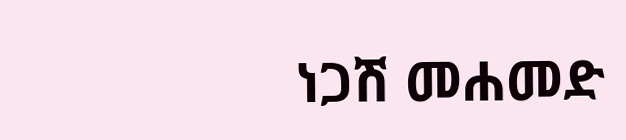ነጋሽ መሐመድ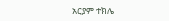አርያም ተክሌ